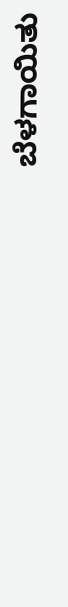ಬೆಳಗಾಯಿತು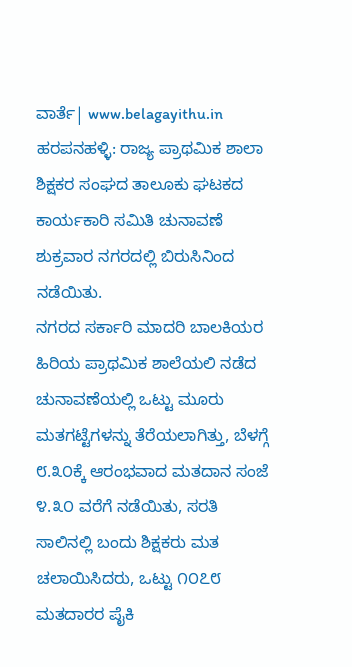ವಾರ್ತೆ| www.belagayithu.in
ಹರಪನಹಳ್ಳಿ: ರಾಜ್ಯ ಪ್ರಾಥಮಿಕ ಶಾಲಾ ಶಿಕ್ಷಕರ ಸಂಘದ ತಾಲೂಕು ಘಟಕದ ಕಾರ್ಯಕಾರಿ ಸಮಿತಿ ಚುನಾವಣೆ ಶುಕ್ರವಾರ ನಗರದಲ್ಲಿ ಬಿರುಸಿನಿಂದ ನಡೆಯಿತು.
ನಗರದ ಸರ್ಕಾರಿ ಮಾದರಿ ಬಾಲಕಿಯರ ಹಿರಿಯ ಪ್ರಾಥಮಿಕ ಶಾಲೆಯಲಿ ನಡೆದ ಚುನಾವಣೆಯಲ್ಲಿ ಒಟ್ಟು ಮೂರು ಮತಗಟ್ಟೆಗಳನ್ನು ತೆರೆಯಲಾಗಿತ್ತು, ಬೆಳಗ್ಗೆ ೮.೩೦ಕ್ಕೆ ಆರಂಭವಾದ ಮತದಾನ ಸಂಜೆ ೪.೩೦ ವರೆಗೆ ನಡೆಯಿತು, ಸರತಿ ಸಾಲಿನಲ್ಲಿ ಬಂದು ಶಿಕ್ಷಕರು ಮತ ಚಲಾಯಿಸಿದರು, ಒಟ್ಟು ೧೦೭೮ ಮತದಾರರ ಪೈಕಿ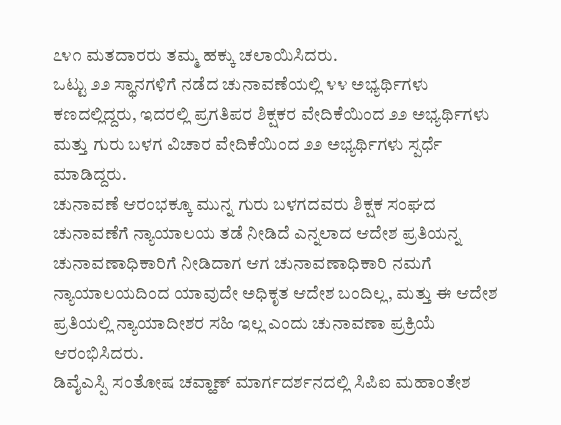೭೪೧ ಮತದಾರರು ತಮ್ಮ ಹಕ್ಕು ಚಲಾಯಿಸಿದರು.
ಒಟ್ಟು ೨೨ ಸ್ಥಾನಗಳಿಗೆ ನಡೆದ ಚುನಾವಣೆಯಲ್ಲಿ ೪೪ ಅಭ್ಯರ್ಥಿಗಳು ಕಣದಲ್ಲಿದ್ದರು, ಇದರಲ್ಲಿ ಪ್ರಗತಿಪರ ಶಿಕ್ಷಕರ ವೇದಿಕೆಯಿಂದ ೨೨ ಅಭ್ಯರ್ಥಿಗಳು ಮತ್ತು ಗುರು ಬಳಗ ವಿಚಾರ ವೇದಿಕೆಯಿಂದ ೨೨ ಅಭ್ಯರ್ಥಿಗಳು ಸ್ಪರ್ಧೆ ಮಾಡಿದ್ದರು.
ಚುನಾವಣೆ ಆರಂಭಕ್ಕೂ ಮುನ್ನ ಗುರು ಬಳಗದವರು ಶಿಕ್ಷಕ ಸಂಘದ ಚುನಾವಣೆಗೆ ನ್ಯಾಯಾಲಯ ತಡೆ ನೀಡಿದೆ ಎನ್ನಲಾದ ಆದೇಶ ಪ್ರತಿಯನ್ನ ಚುನಾವಣಾಧಿಕಾರಿಗೆ ನೀಡಿದಾಗ ಆಗ ಚುನಾವಣಾಧಿಕಾರಿ ನಮಗೆ ನ್ಯಾಯಾಲಯದಿಂದ ಯಾವುದೇ ಅಧಿಕೃತ ಆದೇಶ ಬಂದಿಲ್ಲ, ಮತ್ತು ಈ ಆದೇಶ ಪ್ರತಿಯಲ್ಲಿ ನ್ಯಾಯಾದೀಶರ ಸಹಿ ಇಲ್ಲ ಎಂದು ಚುನಾವಣಾ ಪ್ರಕ್ರಿಯೆ ಆರಂಭಿಸಿದರು.
ಡಿವೈಎಸ್ಪಿ ಸಂತೋಷ ಚವ್ಹಾಣ್ ಮಾರ್ಗದರ್ಶನದಲ್ಲಿ ಸಿಪಿಐ ಮಹಾಂತೇಶ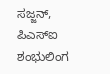ಸಜ್ಜನ್, ಪಿಎಸ್ಐ ಶಂಭುಲಿಂಗ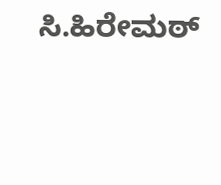ಸಿ.ಹಿರೇಮಠ್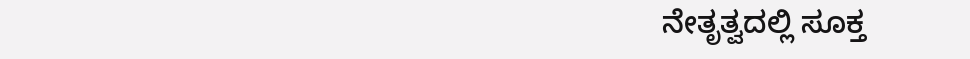ನೇತೃತ್ವದಲ್ಲಿ ಸೂಕ್ತ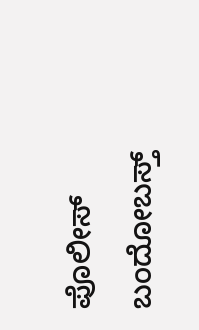ಪೊಲೀಸ್ ಬಂದೋಬಸ್ತ್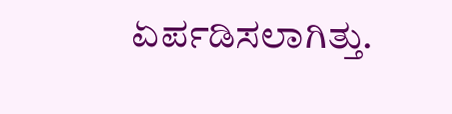ಏರ್ಪಡಿಸಲಾಗಿತ್ತು.